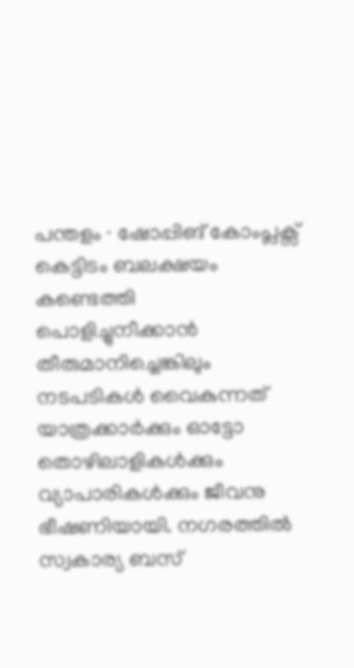പന്തളം ∙ ഷോപ്പിങ് കോംപ്ലക്സ് കെട്ടിടം ബലക്ഷയം കണ്ടെത്തി പൊളിച്ചുനീക്കാൻ തീരുമാനിച്ചെങ്കിലും നടപടികൾ വൈകുന്നത് യാത്രക്കാർക്കും ഓട്ടോ തൊഴിലാളികൾക്കും വ്യാപാരികൾക്കും ജീവനു ഭീഷണിയായി. നഗരത്തിൽ സ്വകാര്യ ബസ്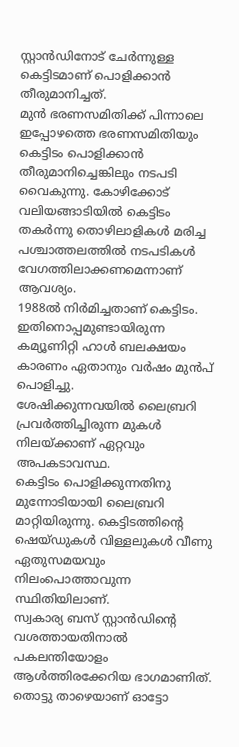സ്റ്റാൻഡിനോട് ചേർന്നുള്ള കെട്ടിടമാണ് പൊളിക്കാൻ തീരുമാനിച്ചത്.
മുൻ ഭരണസമിതിക്ക് പിന്നാലെ ഇപ്പോഴത്തെ ഭരണസമിതിയും കെട്ടിടം പൊളിക്കാൻ തീരുമാനിച്ചെങ്കിലും നടപടി വൈകുന്നു. കോഴിക്കോട് വലിയങ്ങാടിയിൽ കെട്ടിടം തകർന്നു തൊഴിലാളികൾ മരിച്ച പശ്ചാത്തലത്തിൽ നടപടികൾ വേഗത്തിലാക്കണമെന്നാണ് ആവശ്യം.
1988ൽ നിർമിച്ചതാണ് കെട്ടിടം. ഇതിനൊപ്പമുണ്ടായിരുന്ന കമ്യൂണിറ്റി ഹാൾ ബലക്ഷയം കാരണം ഏതാനും വർഷം മുൻപ് പൊളിച്ചു.
ശേഷിക്കുന്നവയിൽ ലൈബ്രറി പ്രവർത്തിച്ചിരുന്ന മുകൾ നിലയ്ക്കാണ് ഏറ്റവും അപകടാവസ്ഥ.
കെട്ടിടം പൊളിക്കുന്നതിനു മുന്നോടിയായി ലൈബ്രറി മാറ്റിയിരുന്നു. കെട്ടിടത്തിന്റെ ഷെയ്ഡുകൾ വിള്ളലുകൾ വീണു ഏതുസമയവും നിലംപൊത്താവുന്ന സ്ഥിതിയിലാണ്.
സ്വകാര്യ ബസ് സ്റ്റാൻഡിന്റെ വശത്തായതിനാൽ പകലന്തിയോളം ആൾത്തിരക്കേറിയ ഭാഗമാണിത്. തൊട്ടു താഴെയാണ് ഓട്ടോ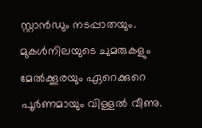സ്റ്റാൻഡും നടപ്പാതയും.
മുകൾനിലയുടെ ചുമരുകളും മേൽക്കൂരയും ഏറെക്കുറെ പൂർണമായും വിള്ളൽ വീണു.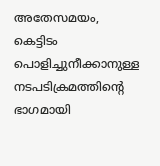അതേസമയം, കെട്ടിടം പൊളിച്ചുനീക്കാനുള്ള നടപടിക്രമത്തിന്റെ ഭാഗമായി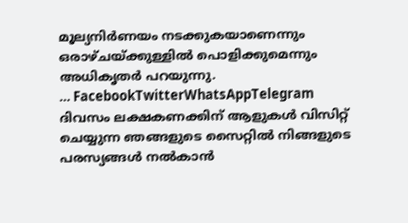മൂല്യനിർണയം നടക്കുകയാണെന്നും ഒരാഴ്ചയ്ക്കുള്ളിൽ പൊളിക്കുമെന്നും അധികൃതർ പറയുന്നു.
… FacebookTwitterWhatsAppTelegram
ദിവസം ലക്ഷകണക്കിന് ആളുകൾ വിസിറ്റ് ചെയ്യുന്ന ഞങ്ങളുടെ സൈറ്റിൽ നിങ്ങളുടെ പരസ്യങ്ങൾ നൽകാൻ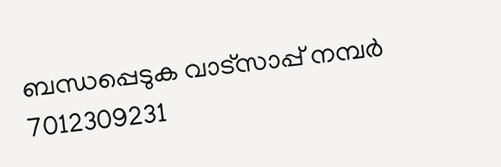ബന്ധപ്പെടുക വാട്സാപ്പ് നമ്പർ 7012309231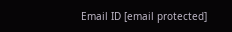Email ID [email protected]